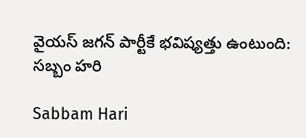వైయస్ జగన్ పార్టీకే భవిష్యత్తు ఉంటుంది: సబ్బం హరి

Sabbam Hari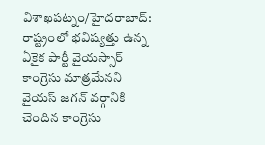విశాఖపట్నం/హైదరాబాద్: రాష్ట్రంలో భవిష్యత్తు ఉన్న ఏకైక పార్టీ వైయస్సార్ కాంగ్రెసు మాత్రమేనని వైయస్ జగన్ వర్గానికి చెందిన కాంగ్రెసు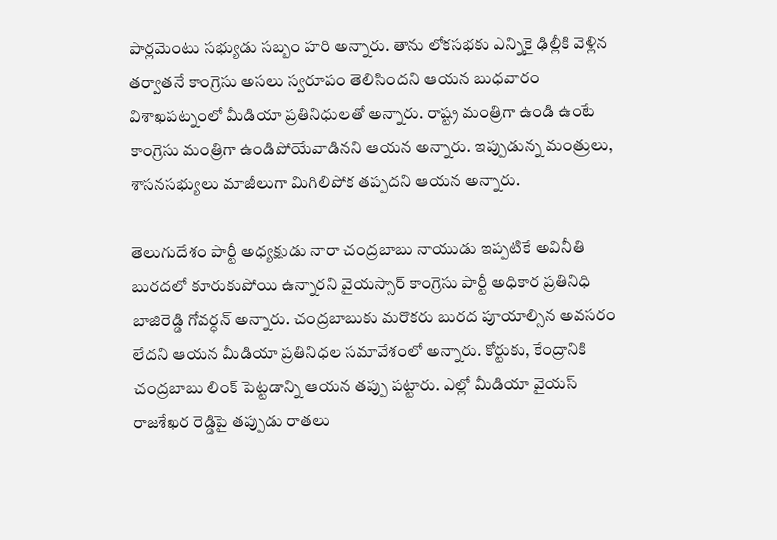పార్లమెంటు సభ్యుడు సబ్బం హరి అన్నారు. తాను లోకసభకు ఎన్నికై ఢిల్లీకి వెళ్లిన తర్వాతనే కాంగ్రెసు అసలు స్వరూపం తెలిసిందని ఆయన బుధవారం విశాఖపట్నంలో మీడియా ప్రతినిధులతో అన్నారు. రాష్ట్ర మంత్రిగా ఉండి ఉంటే కాంగ్రెసు మంత్రిగా ఉండిపోయేవాడినని ఆయన అన్నారు. ఇప్పుడున్న మంత్రులు, శాసనసభ్యులు మాజీలుగా మిగిలిపోక తప్పదని ఆయన అన్నారు.

తెలుగుదేశం పార్టీ అధ్యక్షుడు నారా చంద్రబాబు నాయుడు ఇప్పటికే అవినీతి బురదలో కూరుకుపోయి ఉన్నారని వైయస్సార్ కాంగ్రెసు పార్టీ అధికార ప్రతినిధి బాజిరెడ్డి గోవర్ధన్ అన్నారు. చంద్రబాబుకు మరొకరు బురద పూయాల్సిన అవసరం లేదని ఆయన మీడియా ప్రతినిధల సమావేశంలో అన్నారు. కోర్టుకు, కేంద్రానికి చంద్రబాబు లింక్ పెట్టడాన్ని ఆయన తప్పు పట్టారు. ఎల్లో మీడియా వైయస్ రాజశేఖర రెడ్డిపై తప్పుడు రాతలు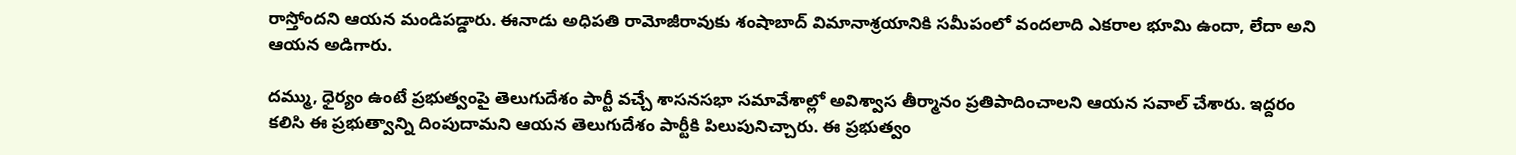రాస్తోందని ఆయన మండిపడ్డారు. ఈనాడు అధిపతి రామోజీరావుకు శంషాబాద్ విమానాశ్రయానికి సమీపంలో వందలాది ఎకరాల భూమి ఉందా, లేదా అని ఆయన అడిగారు.

దమ్ము, ధైర్యం ఉంటే ప్రభుత్వంపై తెలుగుదేశం పార్టీ వచ్చే శాసనసభా సమావేశాల్లో అవిశ్వాస తీర్మానం ప్రతిపాదించాలని ఆయన సవాల్ చేశారు. ఇద్దరం కలిసి ఈ ప్రభుత్వాన్ని దింపుదామని ఆయన తెలుగుదేశం పార్టీకి పిలుపునిచ్చారు. ఈ ప్రభుత్వం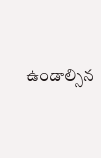ఉండాల్సిన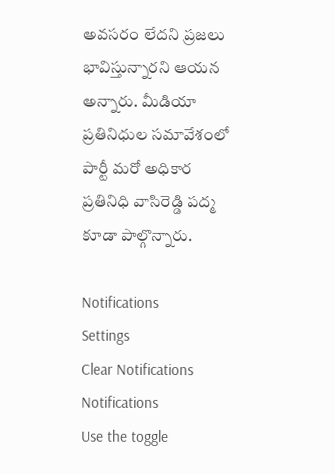అవసరం లేదని ప్రజలు భావిస్తున్నారని ఆయన అన్నారు. మీడియా ప్రతినిధుల సమావేశంలో పార్టీ మరో అధికార ప్రతినిధి వాసిరెడ్డి పద్మ కూడా పాల్గొన్నారు.

Notifications
Settings
Clear Notifications
Notifications
Use the toggle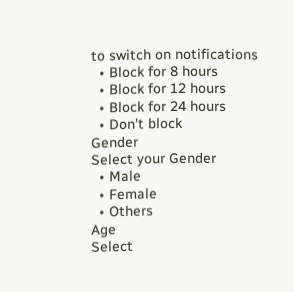to switch on notifications
  • Block for 8 hours
  • Block for 12 hours
  • Block for 24 hours
  • Don't block
Gender
Select your Gender
  • Male
  • Female
  • Others
Age
Select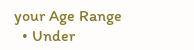your Age Range
  • Under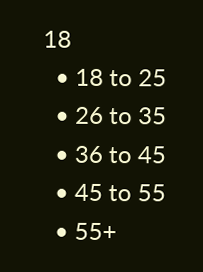18
  • 18 to 25
  • 26 to 35
  • 36 to 45
  • 45 to 55
  • 55+